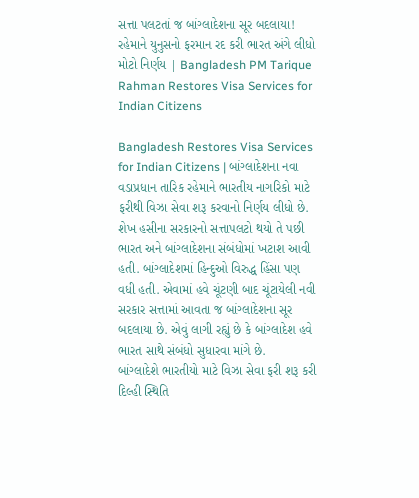સત્તા પલટતાં જ બાંગ્લાદેશના સૂર બદલાયા! રહેમાને યુનુસનો ફરમાન રદ કરી ભારત અંગે લીધો મોટો નિર્ણય | Bangladesh PM Tarique Rahman Restores Visa Services for Indian Citizens

Bangladesh Restores Visa Services for Indian Citizens | બાંગ્લાદેશના નવા વડાપ્રધાન તારિક રહેમાને ભારતીય નાગરિકો માટે ફરીથી વિઝા સેવા શરૂ કરવાનો નિર્ણય લીધો છે. શેખ હસીના સરકારનો સત્તાપલટો થયો તે પછી ભારત અને બાંગ્લાદેશના સંબંધોમાં ખટાશ આવી હતી. બાંગ્લાદેશમાં હિન્દુઓ વિરુદ્ધ હિંસા પણ વધી હતી. એવામાં હવે ચૂંટણી બાદ ચૂંટાયેલી નવી સરકાર સત્તામાં આવતા જ બાંગ્લાદેશના સૂર બદલાયા છે. એવું લાગી રહ્યું છે કે બાંગ્લાદેશ હવે ભારત સાથે સંબંધો સુધારવા માંગે છે.
બાંગ્લાદેશે ભારતીયો માટે વિઝા સેવા ફરી શરૂ કરી
દિલ્હી સ્થિતિ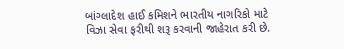બાંગ્લાદેશ હાઈ કમિશને ભારતીય નાગરિકો માટે વિઝા સેવા ફરીથી શરૂ કરવાની જાહેરાત કરી છે.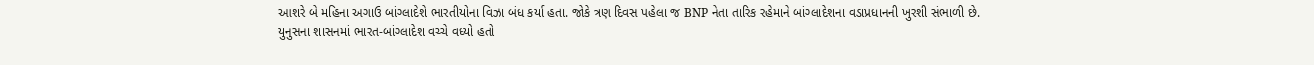આશરે બે મહિના અગાઉ બાંગ્લાદેશે ભારતીયોના વિઝા બંધ કર્યા હતા. જોકે ત્રણ દિવસ પહેલા જ BNP નેતા તારિક રહેમાને બાંગ્લાદેશના વડાપ્રધાનની ખુરશી સંભાળી છે.
યુનુસના શાસનમાં ભારત-બાંગ્લાદેશ વચ્ચે વધ્યો હતો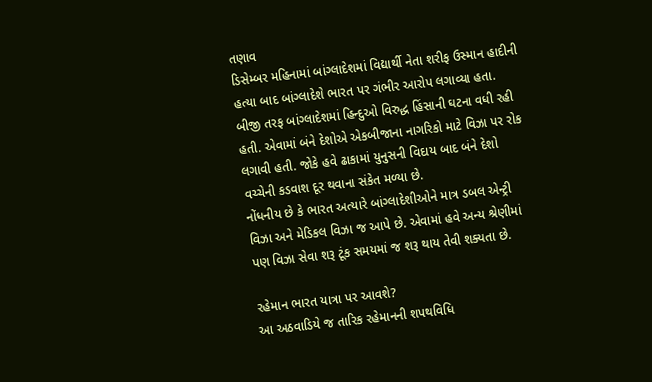તણાવ
ડિસેમ્બર મહિનામાં બાંગ્લાદેશમાં વિદ્યાર્થી નેતા શરીફ ઉસ્માન હાદીની હત્યા બાદ બાંગ્લાદેશે ભારત પર ગંભીર આરોપ લગાવ્યા હતા. બીજી તરફ બાંગ્લાદેશમાં હિન્દુઓ વિરુદ્ધ હિંસાની ઘટના વધી રહી હતી. એવામાં બંને દેશોએ એકબીજાના નાગરિકો માટે વિઝા પર રોક લગાવી હતી. જોકે હવે ઢાકામાં યુનુસની વિદાય બાદ બંને દેશો વચ્ચેની કડવાશ દૂર થવાના સંકેત મળ્યા છે.
નોંધનીય છે કે ભારત અત્યારે બાંગ્લાદેશીઓને માત્ર ડબલ એન્ટ્રી વિઝા અને મેડિકલ વિઝા જ આપે છે. એવામાં હવે અન્ય શ્રેણીમાં પણ વિઝા સેવા શરૂ ટૂંક સમયમાં જ શરૂ થાય તેવી શક્યતા છે.

રહેમાન ભારત યાત્રા પર આવશે?
આ અઠવાડિયે જ તારિક રહેમાનની શપથવિધિ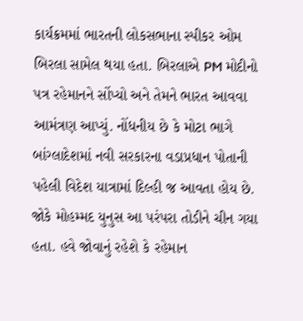કાર્યક્રમમાં ભારતની લોકસભાના સ્પીકર ઓમ બિરલા સામેલ થયા હતા. બિરલાએ PM મોદીનો પત્ર રહેમાનને સોંપ્યો અને તેમને ભારત આવવા આમંત્રણ આપ્યું. નોંધનીય છે કે મોટા ભાગે બાંગ્લાદેશમાં નવી સરકારના વડાપ્રધાન પોતાની પહેલી વિદેશ યાત્રામાં દિલ્હી જ આવતા હોય છે. જોકે મોહમ્મદ યુનુસ આ પરંપરા તોડીને ચીન ગયા હતા. હવે જોવાનું રહેશે કે રહેમાન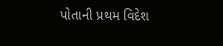પોતાની પ્રથમ વિદેશ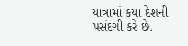યાત્રામાં કયા દેશની પસંદગી કરે છે.